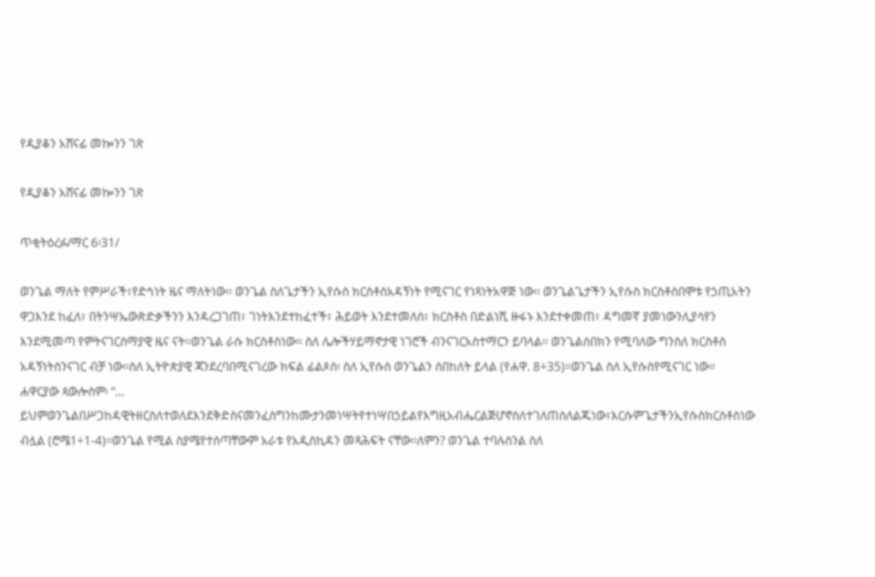የዲያቆን አሸናፊ መኰንን ገጽ

የዲያቆን አሸናፊ መኰንን ገጽ

ጥቂትዕረፉ/ማር 6፡31/

ወንጌል ማለት የምሥራች፣የድኅነት ዜና ማለትነው፡፡ ወንጌል ስለጌታችን ኢየሱስ ክርስቶስአዳኝነት የሚናገር የነጻነትአዋጅ ነው፡፡ ወንጌልጌታችን ኢየሱስ ክርስቶስበሞቱ የኃጢአትን ዋጋእንደ ከፈለ፣ በትንሣኤውጽድቃችንን እንዳረጋገጠ፣ ገነትእንደተከፈተች፣ ሕይወት እንደተመለሰ፣ ክርስቶስ በድልነሺ ዙፋኑ እንደተቀመጠ፣ ዳግመኛ ያመነውንሊያሳየን እንደሚመጣ የምትናገርሰማያዊ ዜና ናት፡፡ወንጌል ራሱ ክርስቶስነው፡፡ ስለ ሌሎችሃይማኖታዊ ነገሮች ብንናገርአስተማርን ይባላል፡፡ ወንጌልሰበክን የሚባለው ግንስለ ክርስቶስ አዳኝነትስንናገር ብቻ ነው፡፡ስለ ኢትዮጵያዊ ጃንደረባበሚናገረው ክፍል ፊልጶስ፡ ስለ ኢየሱስ ወንጌልን ሰበከለት ይላል (የሐዋ. 8÷35)፡፡ወንጌል ስለ ኢየሱስየሚናገር ነው፡፡
ሐዋርያው ጳውሎስም፡ “… ይህምወንጌልበሥጋከዳዊትዘርስለተወለደእንደቅድስናመንፈስግንከሙታንመነሣትየተነሣበኃይልየእግዚአብሔርልጅሆኖስለተገለጠስለልጁነው፣እርሱምጌታችንኢየሱስክርስቶስነው ብሏል (ሮሜ1÷1-4)፡፡ወንጌል የሚል ስያሜየተሰጣቸውም አራቱ የአዲስኪዳን መጻሕፍት ናቸው፡፡ለምን? ወንጌል ተባሉስንል ስለ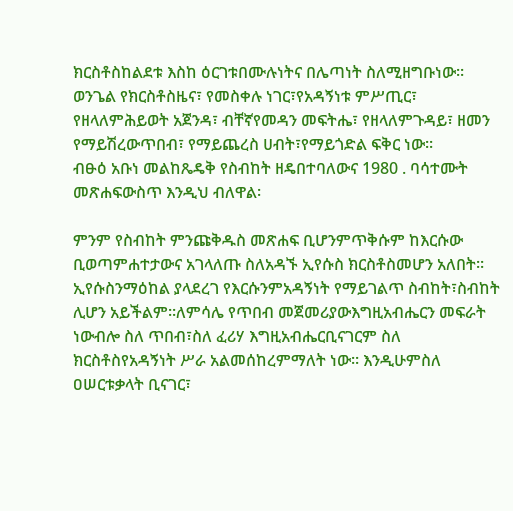ክርስቶስከልደቱ እስከ ዕርገቱበሙሉነትና በሌጣነት ስለሚዘግቡነው፡፡ ወንጌል የክርስቶስዜና፣ የመስቀሉ ነገር፣የአዳኝነቱ ምሥጢር፣ የዘላለምሕይወት አጀንዳ፣ ብቸኛየመዳን መፍትሔ፣ የዘላለምጉዳይ፣ ዘመን የማይሽረውጥበብ፣ የማይጨረስ ሀብት፣የማይጎድል ፍቅር ነው፡፡
ብፁዕ አቡነ መልከጼዴቅ የስብከት ዘዴበተባለውና 1980 . ባሳተሙት መጽሐፍውስጥ እንዲህ ብለዋል፡

ምንም የስብከት ምንጩቅዱስ መጽሐፍ ቢሆንምጥቅሱም ከእርሱው ቢወጣምሐተታውና አገላለጡ ስለአዳኙ ኢየሱስ ክርስቶስመሆን አለበት፡፡ ኢየሱስንማዕከል ያላደረገ የእርሱንምአዳኝነት የማይገልጥ ስብከት፣ስብከት ሊሆን አይችልም፡፡ለምሳሌ የጥበብ መጀመሪያውእግዚአብሔርን መፍራት ነውብሎ ስለ ጥበብ፣ስለ ፈሪሃ እግዚአብሔርቢናገርም ስለ ክርስቶስየአዳኝነት ሥራ አልመሰከረምማለት ነው፡፡ እንዲሁምስለ ዐሠርቱቃላት ቢናገር፣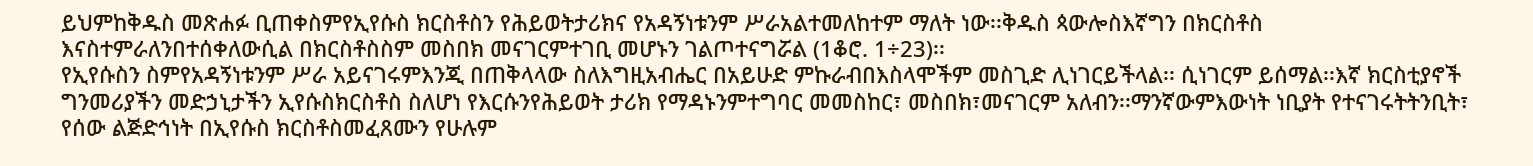ይህምከቅዱስ መጽሐፉ ቢጠቀስምየኢየሱስ ክርስቶስን የሕይወትታሪክና የአዳኝነቱንም ሥራአልተመለከተም ማለት ነው፡፡ቅዱስ ጳውሎስእኛግን በክርስቶስ እናስተምራለንበተሰቀለውሲል በክርስቶስስም መስበክ መናገርምተገቢ መሆኑን ገልጦተናግሯል (1ቆሮ. 1÷23)፡፡
የኢየሱስን ስምየአዳኝነቱንም ሥራ አይናገሩምእንጂ በጠቅላላው ስለእግዚአብሔር በአይሁድ ምኩራብበእስላሞችም መስጊድ ሊነገርይችላል፡፡ ሲነገርም ይሰማል፡፡እኛ ክርስቲያኖች ግንመሪያችን መድኃኒታችን ኢየሱስክርስቶስ ስለሆነ የእርሱንየሕይወት ታሪክ የማዳኑንምተግባር መመስከር፣ መስበክ፣መናገርም አለብን፡፡ማንኛውምእውነት ነቢያት የተናገሩትትንቢት፣ የሰው ልጅድኅነት በኢየሱስ ክርስቶስመፈጸሙን የሁሉም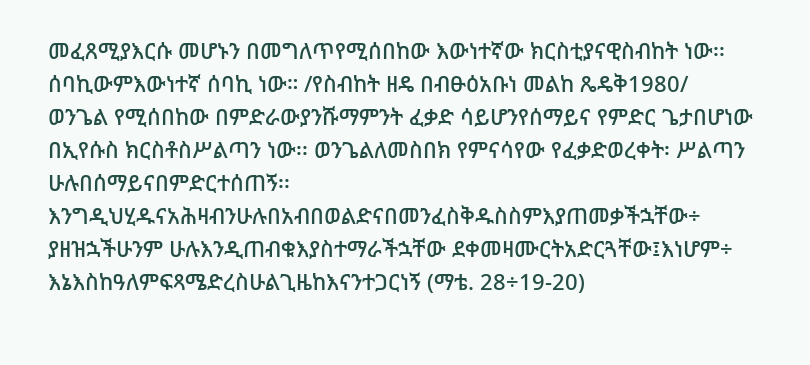መፈጸሚያእርሱ መሆኑን በመግለጥየሚሰበከው እውነተኛው ክርስቲያናዊስብከት ነው፡፡ ሰባኪውምእውነተኛ ሰባኪ ነው። /የስብከት ዘዴ በብፁዕአቡነ መልከ ጼዴቅ1980/
ወንጌል የሚሰበከው በምድራውያንሹማምንት ፈቃድ ሳይሆንየሰማይና የምድር ጌታበሆነው በኢየሱስ ክርስቶስሥልጣን ነው፡፡ ወንጌልለመስበክ የምናሳየው የፈቃድወረቀት፡ ሥልጣን ሁሉበሰማይናበምድርተሰጠኝ፡፡እንግዲህሂዱናአሕዛብንሁሉበአብበወልድናበመንፈስቅዱስስምእያጠመቃችኋቸው÷ ያዘዝኋችሁንም ሁሉእንዲጠብቁእያስተማራችኋቸው ደቀመዛሙርትአድርጓቸው፤እነሆም÷ እኔእስከዓለምፍጻሜድረስሁልጊዜከእናንተጋርነኝ (ማቴ. 28÷19-20)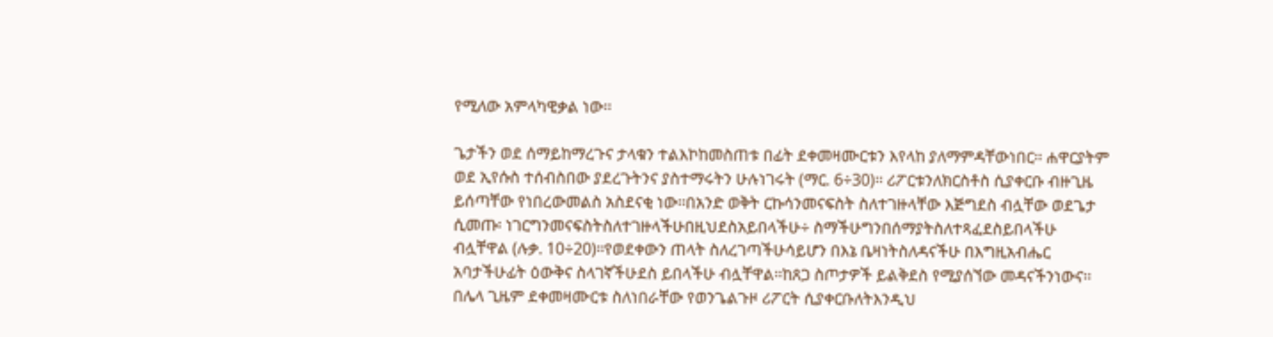የሚለው አምላካዊቃል ነው፡፡

ጌታችን ወደ ሰማይከማረጉና ታላቁን ተልእኮከመስጠቱ በፊት ደቀመዛሙርቱን እየላከ ያለማምዳቸውነበር፡፡ ሐዋርያትም ወደ ኢየሱስ ተሰብስበው ያደረጉትንና ያስተማሩትን ሁሉነገሩት (ማር. 6÷30)፡፡ ሪፖርቱንለክርስቶስ ሲያቀርቡ ብዙጊዜ ይሰጣቸው የነበረውመልስ አስደናቂ ነው፡፡በአንድ ወቅት ርኩሳንመናፍስት ስለተገዙላቸው እጅግደስ ብሏቸው ወደጌታ ሲመጡ፡ ነገርግንመናፍስትስለተገዙላችሁበዚህደስአይበላችሁ÷ ስማችሁግንበሰማያትስለተጻፈደስይበላችሁ ብሏቸዋል (ሉቃ. 10÷20)፡፡የወደቀውን ጠላት ስለረገጣችሁሳይሆን በእኔ ቤዛነትስለዳናችሁ በእግዚአብሔር አባታችሁፊት ዕውቅና ስላገኛችሁደስ ይበላችሁ ብሏቸዋል፡፡ከጸጋ ስጦታዎች ይልቅደስ የሚያሰኘው መዳናችንነውና፡፡
በሌላ ጊዜም ደቀመዛሙርቱ ስለነበራቸው የወንጌልጉዞ ሪፖርት ሲያቀርቡለትእንዲህ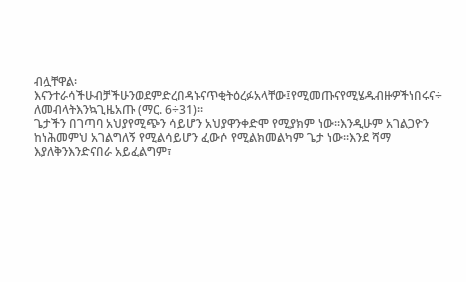ብሏቸዋል፡ እናንተራሳችሁብቻችሁንወደምድረበዳኑናጥቂትዕረፉአላቸው፤የሚመጡናየሚሄዱብዙዎችነበሩና÷ ለመብላትእንኳጊዜአጡ (ማር. 6÷31)፡፡
ጌታችን በገጣባ አህያየሚጭን ሳይሆን አህያዋንቀድሞ የሚያክም ነው፡፡እንዲሁም አገልጋዮን ከነሕመምህ አገልግለኝ የሚልሳይሆን ፈውሶ የሚልክመልካም ጌታ ነው፡፡እንደ ሻማ እያለቅንእንድናበራ አይፈልግም፣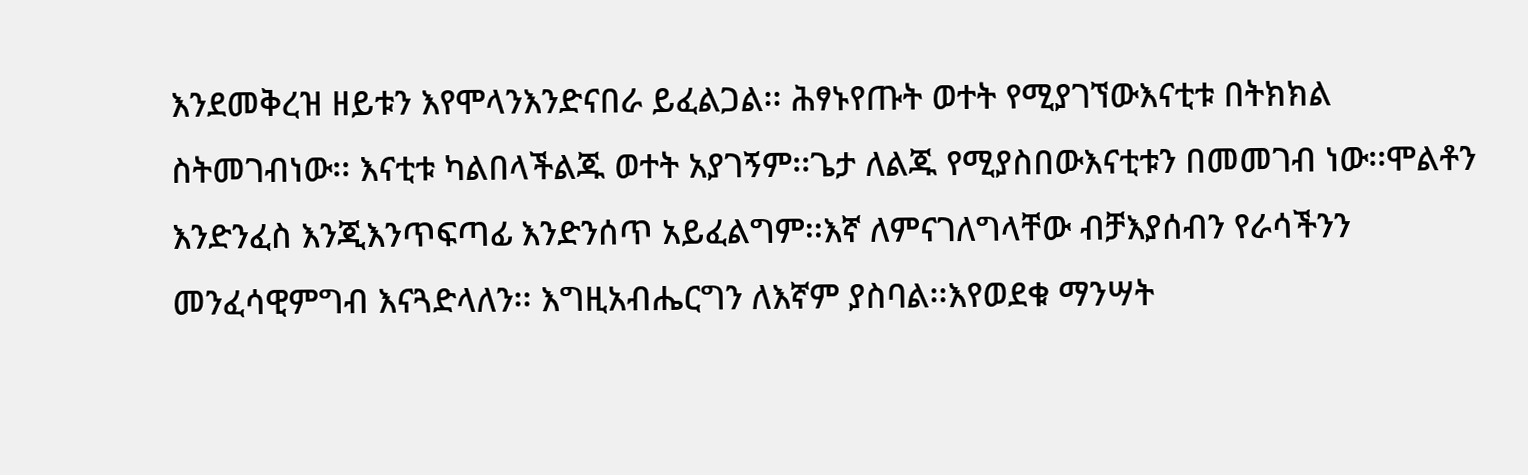እንደመቅረዝ ዘይቱን እየሞላንእንድናበራ ይፈልጋል፡፡ ሕፃኑየጡት ወተት የሚያገኘውእናቲቱ በትክክል ስትመገብነው፡፡ እናቲቱ ካልበላችልጁ ወተት አያገኝም፡፡ጌታ ለልጁ የሚያስበውእናቲቱን በመመገብ ነው፡፡ሞልቶን እንድንፈስ እንጂእንጥፍጣፊ እንድንሰጥ አይፈልግም፡፡እኛ ለምናገለግላቸው ብቻእያሰብን የራሳችንን መንፈሳዊምግብ እናጓድላለን፡፡ እግዚአብሔርግን ለእኛም ያስባል፡፡እየወደቁ ማንሣት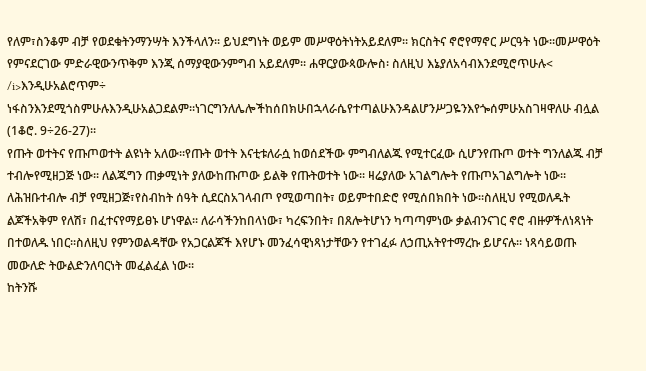የለም፣ስንቆም ብቻ የወደቁትንማንሣት እንችላለን፡፡ ይህደግነት ወይም መሥዋዕትነትአይደለም፡፡ ክርስትና ኖሮየማኖር ሥርዓት ነው፡፡መሥዋዕት የምናደርገው ምድራዊውንጥቅም እንጂ ሰማያዊውንምግብ አይደለም፡፡ ሐዋርያውጳውሎስ፡ ስለዚህ እኔያለአሳብእንደሚሮጥሁሉ< /i>እንዲሁአልሮጥም÷ ነፋስንእንደሚጎስምሁሉእንዲሁአልጋደልም።ነገርግንለሌሎችከሰበክሁበኋላራሴየተጣልሁእንዳልሆንሥጋዬንእየጐሰምሁአስገዛዋለሁ ብሏል (1ቆሮ. 9÷26-27)፡፡
የጡት ወተትና የጡጦወተት ልዩነት አለው፡፡የጡት ወተት እናቲቱለራሷ ከወሰደችው ምግብለልጁ የሚተርፈው ሲሆንየጡጦ ወተት ግንለልጁ ብቻ ተብሎየሚዘጋጅ ነው፡፡ ለልጁግን ጠቃሚነት ያለውከጡጦው ይልቅ የጡትወተት ነው፡፡ ዛሬያለው አገልግሎት የጡጦአገልግሎት ነው፡፡ ለሕዝቡተብሎ ብቻ የሚዘጋጅ፣የስብከት ሰዓት ሲደርስአገላብጦ የሚወጣበት፣ ወይምተበድሮ የሚሰበክበት ነው፡፡ስለዚህ የሚወለዱት ልጆችአቅም የለሽ፣ በፈተናየማይፀኑ ሆነዋል፡፡ ለራሳችንከበላነው፣ ካረፍንበት፣ በጸሎትሆነን ካጣጣምነው ቃልብንናገር ኖሮ ብዙዎችለነጻነት በተወለዱ ነበር፡፡ስለዚህ የምንወልዳቸው የአጋርልጆች እየሆኑ መንፈሳዊነጻነታቸውን የተገፈፉ ለኃጢአትየተማረኩ ይሆናሉ፡፡ ነጻሳይወጡ መውለድ ትውልድንለባርነት መፈልፈል ነው፡፡
ከትንሹ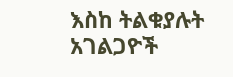እስከ ትልቁያሉት አገልጋዮች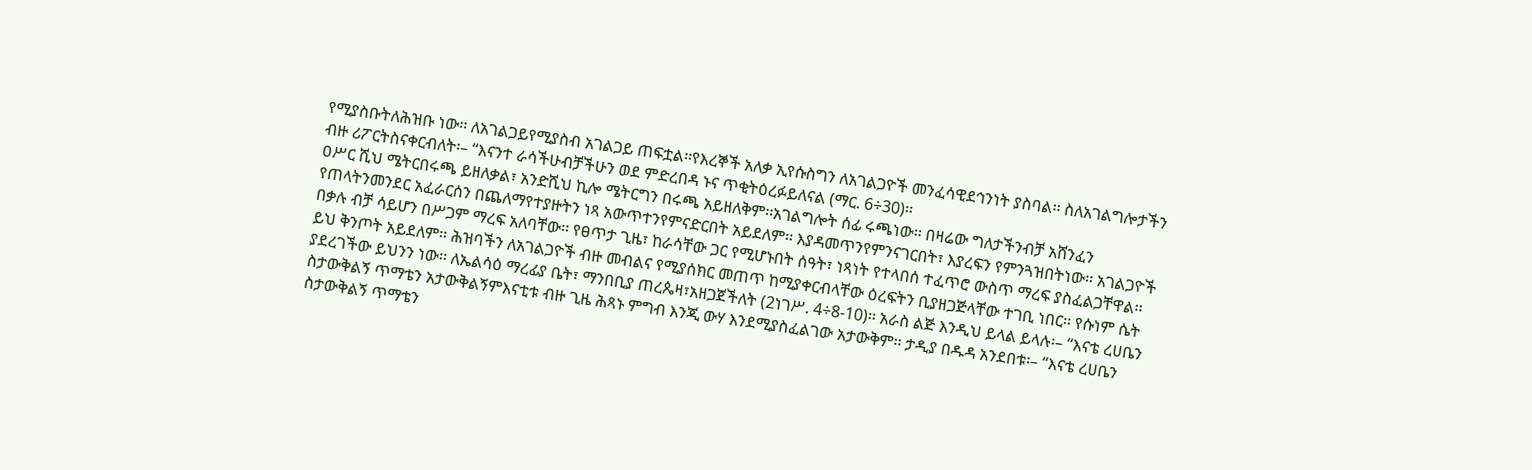የሚያስቡትለሕዝቡ ነው፡፡ ለአገልጋይየሚያስብ አገልጋይ ጠፍቷል፡፡የእረኞች አለቃ ኢየሱስግን ለአገልጋዮች መንፈሳዊደኅንነት ያስባል፡፡ ስለአገልግሎታችን ብዙ ሪፖርትስናቀርብለት፡– “እናንተ ራሳችሁብቻችሁን ወደ ምድረበዳ ኑና ጥቂትዕረፉይለናል (ማር. 6÷30)፡፡
ዐሥር ሺህ ሜትርበሩጫ ይዘለቃል፣ አንድሺህ ኪሎ ሜትርግን በሩጫ አይዘለቅም፡፡አገልግሎት ሰፊ ሩጫነው፡፡ በዛሬው ግለታችንብቻ አሸንፈን የጠላትንመንደር አፈራርሰን በጨለማየተያዙትን ነጻ አውጥተንየምናድርበት አይደለም፡፡ እያዳመጥንየምንናገርበት፣ እያረፍን የምንጓዝበትነው፡፡ አገልጋዮች በቃሉ ብቻ ሳይሆን በሥጋም ማረፍ አለባቸው፡፡ የፀጥታ ጊዜ፣ ከራሳቸው ጋር የሚሆኑበት ሰዓት፣ ነጻነት የተላበሰ ተፈጥሮ ውስጥ ማረፍ ያስፈልጋቸዋል፡፡ ይህ ቅንጦት አይደለም፡፡ ሕዝባችን ለአገልጋዮች ብዙ መብልና የሚያሰክር መጠጥ ከሚያቀርብላቸው ዕረፍትን ቢያዘጋጅላቸው ተገቢ ነበር፡፡ የሱነም ሴት ያደረገችው ይህንን ነው፡፡ ለኤልሳዕ ማረፊያ ቤት፣ ማንበቢያ ጠረጴዛ፣አዘጋጀችለት (2ነገሥ. 4÷8-10)፡፡ አራስ ልጅ እንዲህ ይላል ይላሉ፡– “እናቴ ረሀቤን ስታውቅልኝ ጥማቴን አታውቅልኝምእናቲቱ ብዙ ጊዜ ሕጻኑ ምግብ እንጂ ውሃ እንደሚያስፈልገው አታውቅም፡፡ ታዲያ በዱዳ አንደበቱ፡– “እናቴ ረሀቤን ስታውቅልኝ ጥማቴን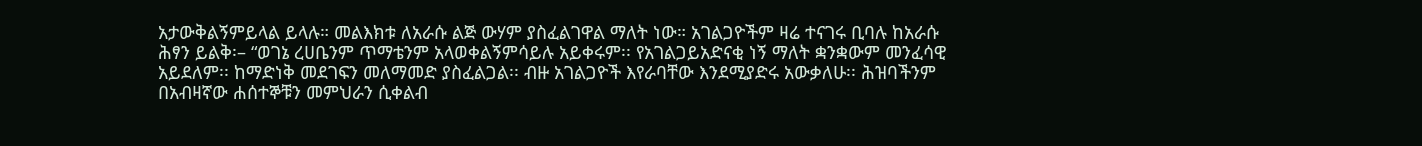አታውቅልኝምይላል ይላሉ። መልእክቱ ለአራሱ ልጅ ውሃም ያስፈልገዋል ማለት ነው። አገልጋዮችም ዛሬ ተናገሩ ቢባሉ ከአራሱ ሕፃን ይልቅ፡– “ወገኔ ረሀቤንም ጥማቴንም አላወቀልኝምሳይሉ አይቀሩም፡፡ የአገልጋይአድናቂ ነኝ ማለት ቋንቋውም መንፈሳዊ አይደለም፡፡ ከማድነቅ መደገፍን መለማመድ ያስፈልጋል፡፡ ብዙ አገልጋዮች እየራባቸው እንደሚያድሩ አውቃለሁ፡፡ ሕዝባችንም በአብዛኛው ሐሰተኞቹን መምህራን ሲቀልብ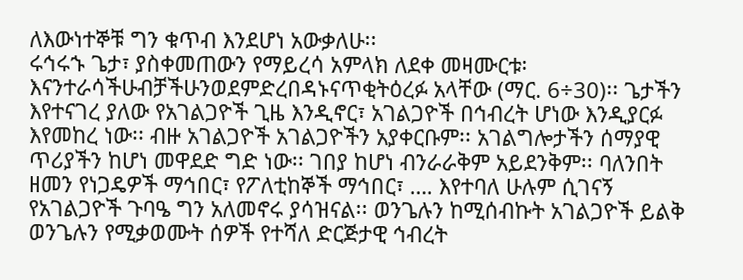ለእውነተኞቹ ግን ቁጥብ እንደሆነ አውቃለሁ፡፡
ሩኅሩኁ ጌታ፣ ያስቀመጠውን የማይረሳ አምላክ ለደቀ መዛሙርቱ፡እናንተራሳችሁብቻችሁንወደምድረበዳኑናጥቂትዕረፉ አላቸው (ማር. 6÷30)፡፡ ጌታችን እየተናገረ ያለው የአገልጋዮች ጊዜ እንዲኖር፣ አገልጋዮች በኅብረት ሆነው እንዲያርፉ እየመከረ ነው፡፡ ብዙ አገልጋዮች አገልጋዮችን አያቀርቡም፡፡ አገልግሎታችን ሰማያዊ ጥሪያችን ከሆነ መዋደድ ግድ ነው፡፡ ገበያ ከሆነ ብንራራቅም አይደንቅም፡፡ ባለንበት ዘመን የነጋዴዎች ማኅበር፣ የፖለቲከኞች ማኅበር፣ …. እየተባለ ሁሉም ሲገናኝ የአገልጋዮች ጉባዔ ግን አለመኖሩ ያሳዝናል፡፡ ወንጌሉን ከሚሰብኩት አገልጋዮች ይልቅ ወንጌሉን የሚቃወሙት ሰዎች የተሻለ ድርጅታዊ ኅብረት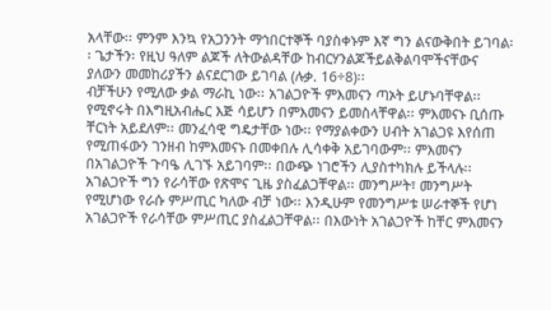አላቸው፡፡ ምንም እንኳ የአጋንንት ማኅበርተኞች ባያስቀኑም እኛ ግን ልናውቅበት ይገባል፡፡ ጌታችን፡ የዚህ ዓለም ልጆች ለትውልዳቸው ከብርሃንልጆችይልቅልባሞችናቸውና ያለውን መመከሪያችን ልናደርገው ይገባል (ሉቃ. 16÷8)፡፡
ብቻችሁን የሚለው ቃል ማራኪ ነው፡፡ አገልጋዮች ምእመናን ጣኦት ይሆኑባቸዋል፡፡ የሚኖሩት በእግዚአብሔር እጅ ሳይሆን በምእመናን ይመስላቸዋል፡፡ ምእመናኑ ቢሰጡ ቸርነት አይደለም፡፡ መንፈሳዊ ግዴታቸው ነው፡፡ የማያልቀውን ሀብት አገልጋዩ እየሰጠ የሚጠፋውን ገንዘብ ከምእመናኑ በመቀበሉ ሊሳቀቅ አይገባውም፡፡ ምእመናን በአገልጋዮች ጉባዔ ሊገኙ አይገባም፡፡ በውጭ ነገሮችን ሊያስተካክሉ ይችላሉ፡፡ አገልጋዮች ግን የራሳቸው የጽሞና ጊዜ ያስፈልጋቸዋል፡፡ መንግሥት፣ መንግሥት የሚሆነው የራሱ ምሥጢር ካለው ብቻ ነው፡፡ እንዲሁም የመንግሥቱ ሠራተኞች የሆነ አገልጋዮች የራሳቸው ምሥጢር ያስፈልጋቸዋል፡፡ በእውነት አገልጋዮች ከቸር ምእመናን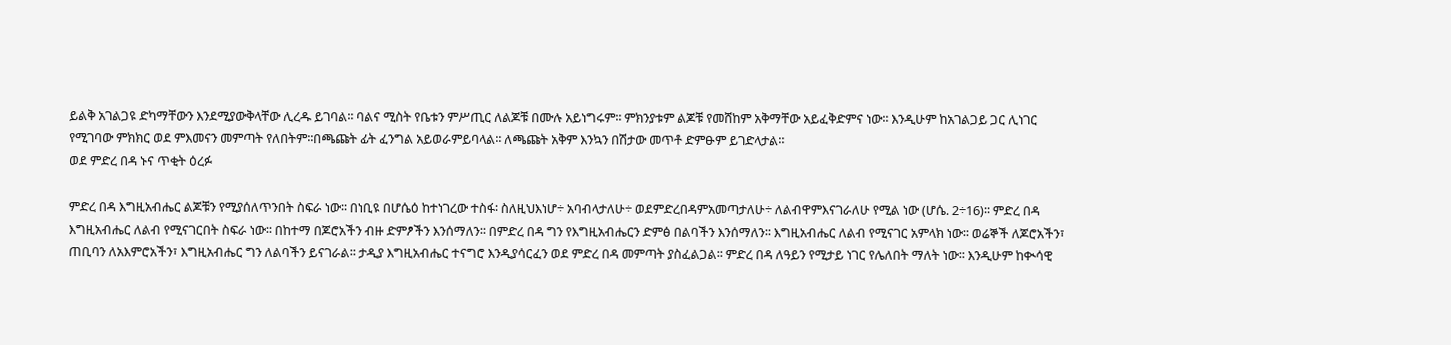ይልቅ አገልጋዩ ድካማቸውን እንደሚያውቅላቸው ሊረዱ ይገባል፡፡ ባልና ሚስት የቤቱን ምሥጢር ለልጆቹ በሙሉ አይነግሩም፡፡ ምክንያቱም ልጆቹ የመሸከም አቅማቸው አይፈቅድምና ነው፡፡ እንዲሁም ከአገልጋይ ጋር ሊነገር የሚገባው ምክክር ወደ ምእመናን መምጣት የለበትም፡፡በጫጩት ፊት ፈንግል አይወራምይባላል፡፡ ለጫጩት አቅም እንኳን በሽታው መጥቶ ድምፁም ይገድላታል።
ወደ ምድረ በዳ ኑና ጥቂት ዕረፉ

ምድረ በዳ እግዚአብሔር ልጆቹን የሚያሰለጥንበት ስፍራ ነው፡፡ በነቢዩ በሆሴዕ ከተነገረው ተስፋ፡ ስለዚህእነሆ÷ አባብላታለሁ÷ ወደምድረበዳምአመጣታለሁ÷ ለልብዋምእናገራለሁ የሚል ነው (ሆሴ. 2÷16)፡፡ ምድረ በዳ እግዚአብሔር ለልብ የሚናገርበት ስፍራ ነው፡፡ በከተማ በጆሮአችን ብዙ ድምፆችን እንሰማለን፡፡ በምድረ በዳ ግን የእግዚአብሔርን ድምፅ በልባችን እንሰማለን፡፡ እግዚአብሔር ለልብ የሚናገር አምላክ ነው፡፡ ወሬኞች ለጆሮአችን፣ ጠቢባን ለአእምሮአችን፣ እግዚአብሔር ግን ለልባችን ይናገራል፡፡ ታዲያ እግዚአብሔር ተናግሮ እንዲያሳርፈን ወደ ምድረ በዳ መምጣት ያስፈልጋል፡፡ ምድረ በዳ ለዓይን የሚታይ ነገር የሌለበት ማለት ነው፡፡ እንዲሁም ከቊሳዊ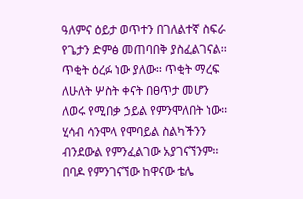ዓለምና ዕይታ ወጥተን በገለልተኛ ስፍራ የጌታን ድምፅ መጠባበቅ ያስፈልገናል፡፡ ጥቂት ዕረፉ ነው ያለው፡፡ ጥቂት ማረፍ ለሁለት ሦስት ቀናት በፀጥታ መሆን ለወሩ የሚበቃ ኃይል የምንሞለበት ነው፡፡ ሂሳብ ሳንሞላ የሞባይል ስልካችንን ብንደውል የምንፈልገው አያገናኘንም፡፡ በባዶ የምንገናኘው ከዋናው ቴሌ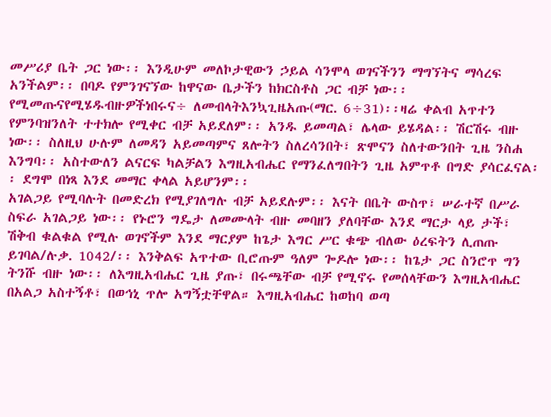መሥሪያ ቤት ጋር ነው፡፡ እንዲሁም መለኮታዊውን ኃይል ሳንሞላ ወገናችንን ማግኘትና ማሳረፍ አንችልም፡፡ በባዶ የምንገናኘው ከዋናው ቤታችን ከክርስቶስ ጋር ብቻ ነው፡፡
የሚመጡናየሚሄዱብዙዎችነበሩና÷ ለመብላትእንኳጊዜአጡ(ማር. 6÷31)፡፡ዛሬ ቀልብ አጥተን የምንባዝንለት ተተክሎ የሚቀር ብቻ አይደለም፡፡ አንዱ ይመጣል፣ ሌላው ይሄዳል፡፡ ሽርሽሩ ብዙ ነው፡፡ ስለዚህ ሁሉም ለመዳን አይመጣምና ጸሎትን ስለረሳንበት፣ ጽሞናን ስለተውንበት ጊዜ ንስሐ እንግባ፡፡ አስተውለን ልናርፍ ካልቻልን እግዚአብሔር የማንፈለግበትን ጊዜ አምጥቶ በግድ ያሳርፈናል፡፡ ደግሞ በነጻ እንደ መማር ቀላል አይሆንም፡፡
አገልጋይ የሚባሉት በመድረክ የሚያገለግሉ ብቻ አይደሉም፡፡ እናት በቤት ውስጥ፣ ሠራተኛ በሥራ ስፍራ አገልጋይ ነው፡፡ የኑሮን ግዴታ ለመሙላት ብዙ መባዘን ያለባቸው እንደ ማርታ ላይ ታች፣ ሽቅብ ቁልቁል የሚሉ ወገኖችም እንደ ማርያም ከጌታ እግር ሥር ቁጭ ብለው ዕረፍትን ሊጠጡ ይገባል/ሉቃ. 1042/፡፡ እንቅልፍ አጥተው ቢሮጡም ዓለም ጐዶሎ ነው፡፡ ከጌታ ጋር ስንሮጥ ግን ትንሹ ብዙ ነው፡፡ ለእግዚአብሔር ጊዜ ያጡ፣ በሩጫቸው ብቻ የሚኖሩ የመሰላቸውን እግዚአብሔር በአልጋ አስተኝቶ፣ በወኅኒ ጥሎ አግኝቷቸዋል። እግዚአብሔር ከወከባ ወጣ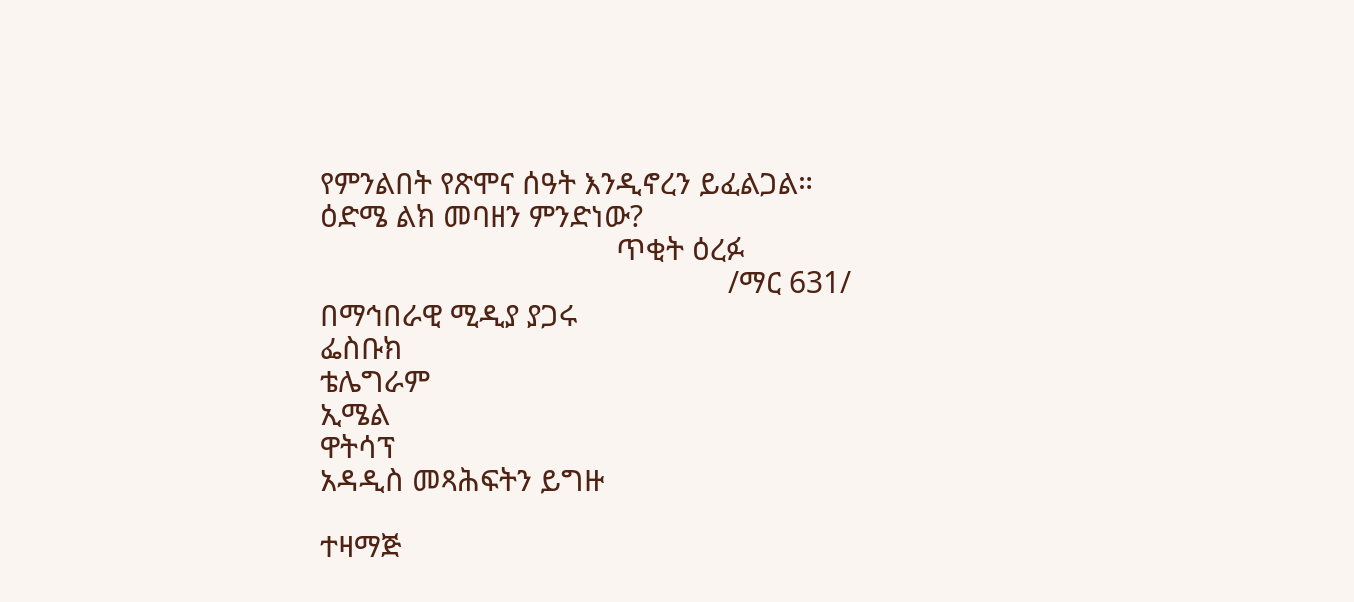የምንልበት የጽሞና ሰዓት እንዲኖረን ይፈልጋል። ዕድሜ ልክ መባዘን ምንድነው?
                                     ጥቂት ዕረፉ
                                                   /ማር 631/
በማኅበራዊ ሚዲያ ያጋሩ
ፌስቡክ
ቴሌግራም
ኢሜል
ዋትሳፕ
አዳዲስ መጻሕፍትን ይግዙ

ተዛማጅ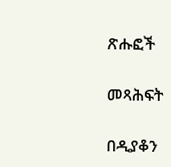ጽሑፎች

መጻሕፍት

በዲያቆን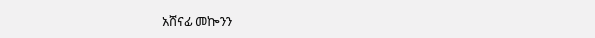አሸናፊ መኰንን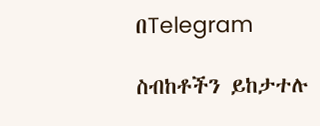በTelegram

ስብከቶችን ይከታተሉ